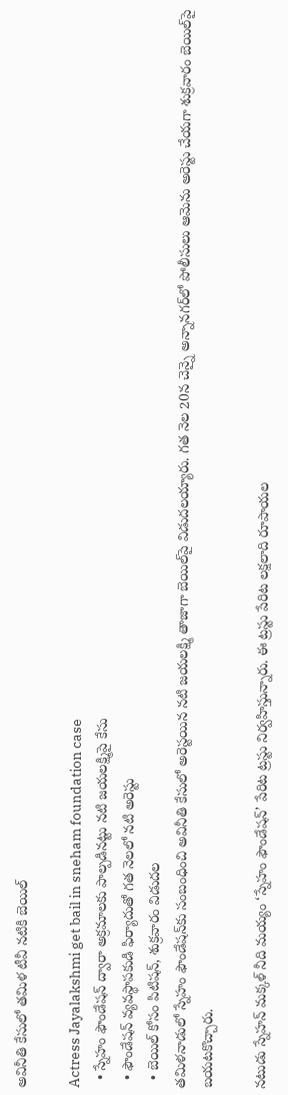అవినీతి కేసులో తమిళ టీవీ నటికి బెయిల్

Actress Jayalakshmi get bail in sneham foundation case
  • స్నేహం ఫౌండేషన్ ద్వారా అక్రమాలకు పాల్పడినట్టు నటి జయలక్ష్మిపై కేసు
  • ఫౌండేషన్ వ్యవస్థాపకుడి ఫిర్యాదుతో గత నెలలో నటి అరెస్టు
  • బెయిల్‌ కోసం పిటిషన్, శుక్రవారం విడుదల
తమిళనాడులో స్నేహం ఫౌండేషన్‌కు సంబంధించి అవినీతి కేసులో అరెస్టయిన నటి జయలక్ష్మి తాజాగా బెయిల్‌పై విడుదలయ్యారు. గత నెల 20న చెన్నై అన్నానగర్‌లో పోలీసులు ఆమెను అరెస్టు చేయగా శుక్రవారం బెయిల్‌పై బయటకొచ్చారు.

నటుడు స్నేహన్ మక్కళ్ నీది మయ్యం ‘స్నేహం ఫౌండేషన్’ పేరిట ట్రస్టు నిర్వహిస్తున్నారు. ఈ ట్రస్టు పేరిట లక్షలాది రూపాయల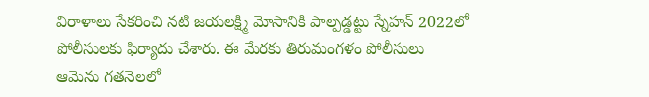విరాళాలు సేకరించి నటి జయలక్ష్మి మోసానికి పాల్పడ్డట్టు స్నేహన్ 2022లో పోలీసులకు ఫిర్యాదు చేశారు. ఈ మేరకు తిరుమంగళం పోలీసులు ఆమెను గతనెలలో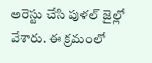అరెస్టు చేసి పుళల్ జైల్లో వేశారు. ఈ క్రమంలో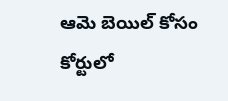ఆమె బెయిల్ కోసం కోర్టులో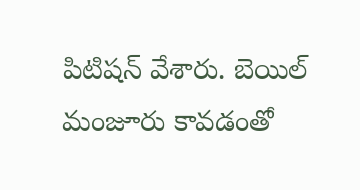పిటిషన్ వేశారు. బెయిల్ మంజూరు కావడంతో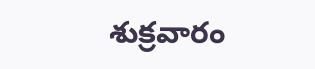శుక్రవారం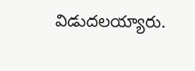విడుదలయ్యారు.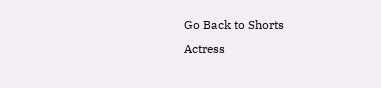Go Back to Shorts
Actress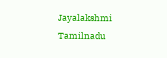Jayalakshmi
Tamilnadu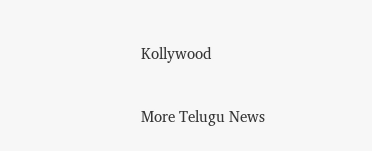Kollywood

More Telugu News